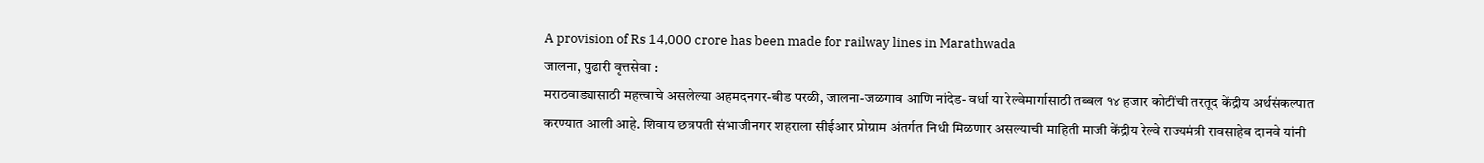A provision of Rs 14,000 crore has been made for railway lines in Marathwada
जालना, पुढारी वृत्तसेवा :
मराठवाड्यासाठी महत्त्वाचे असलेल्या अहमदनगर-बीड परळी, जालना-जळगाव आणि नांदेड- वर्धा या रेल्वेमार्गासाठी तब्बल १४ हजार कोटींची तरतूद केंद्रीय अर्थसंकल्पात करण्यात आली आहे. शिवाय छत्रपती संभाजीनगर शहराला सीईआर प्रोग्राम अंतर्गत निधी मिळणार असल्याची माहिती माजी केंद्रीय रेल्वे राज्यमंत्री रावसाहेब दानवे यांनी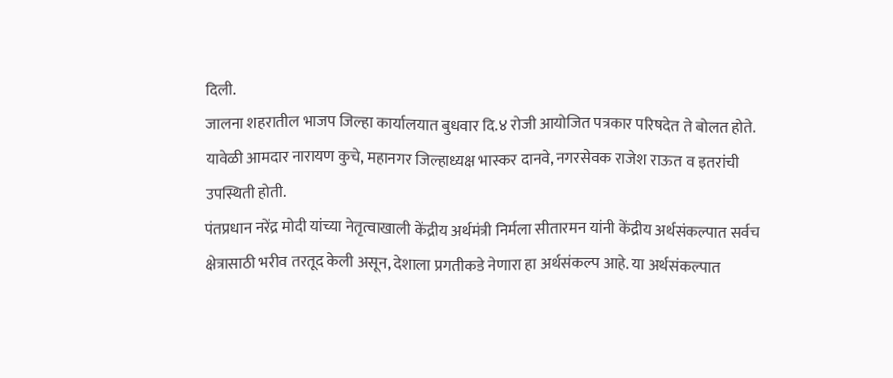दिली.
जालना शहरातील भाजप जिल्हा कार्यालयात बुधवार दि.४ रोजी आयोजित पत्रकार परिषदेत ते बोलत होते. यावेळी आमदार नारायण कुचे, महानगर जिल्हाध्यक्ष भास्कर दानवे, नगरसेवक राजेश राऊत व इतरांची उपस्थिती होती.
पंतप्रधान नरेंद्र मोदी यांच्या नेतृत्वाखाली केंद्रीय अर्थमंत्री निर्मला सीतारमन यांनी केंद्रीय अर्थसंकल्पात सर्वच क्षेत्रासाठी भरीव तरतूद केली असून, देशाला प्रगतीकडे नेणारा हा अर्थसंकल्प आहे. या अर्थसंकल्पात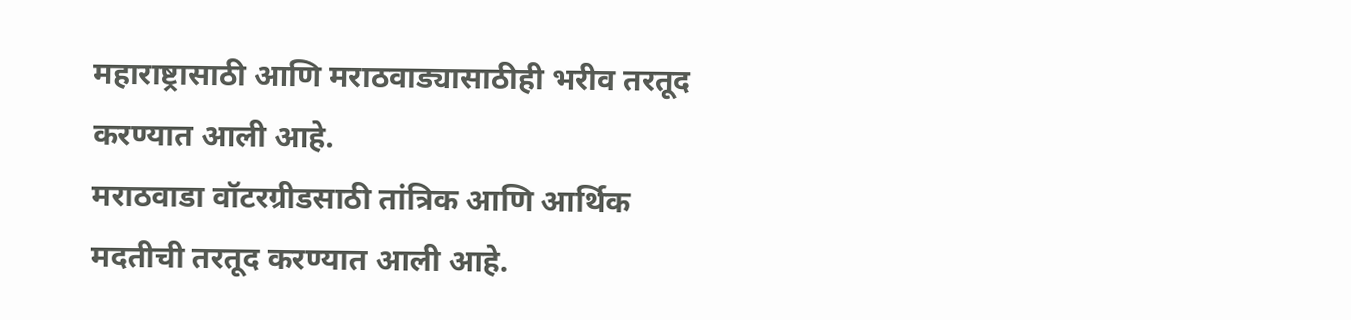महाराष्ट्रासाठी आणि मराठवाड्यासाठीही भरीव तरतूद करण्यात आली आहे.
मराठवाडा वॉटरग्रीडसाठी तांत्रिक आणि आर्थिक मदतीची तरतूद करण्यात आली आहे.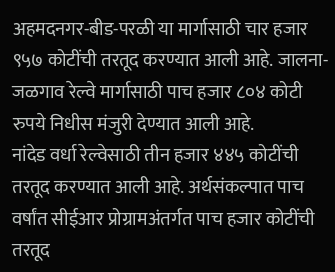अहमदनगर-बीड-परळी या मार्गासाठी चार हजार ९५७ कोटींची तरतूद करण्यात आली आहे. जालना-जळगाव रेल्वे मार्गासाठी पाच हजार ८०४ कोटी रुपये निधीस मंजुरी देण्यात आली आहे.
नांदेड वर्धा रेल्वेसाठी तीन हजार ४४५ कोटींची तरतूद करण्यात आली आहे. अर्थसंकल्पात पाच वर्षांत सीईआर प्रोग्रामअंतर्गत पाच हजार कोटींची तरतूद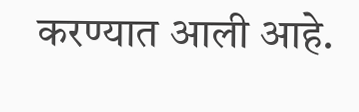करण्यात आली आहे.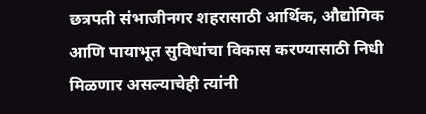छत्रपती संभाजीनगर शहरासाठी आर्थिक, औद्योगिक आणि पायाभूत सुविधांचा विकास करण्यासाठी निधी मिळणार असल्याचेही त्यांनी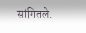सांगितले.